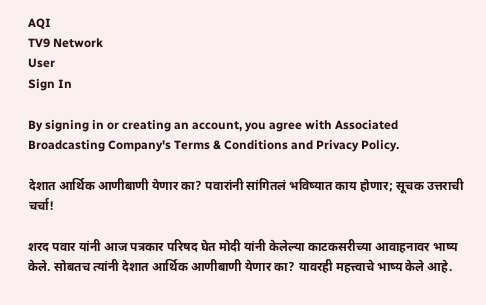AQI
TV9 Network
User
Sign In

By signing in or creating an account, you agree with Associated Broadcasting Company's Terms & Conditions and Privacy Policy.

देशात आर्थिक आणीबाणी येणार का? पवारांनी सांगितलं भविष्यात काय होणार; सूचक उत्तराची चर्चा!

शरद पवार यांनी आज पत्रकार परिषद घेत मोदी यांनी केलेल्या काटकसरीच्या आवाहनावर भाष्य केले. सोबतच त्यांनी देशात आर्थिक आणीबाणी येणार का? यावरही महत्त्वाचे भाष्य केले आहे.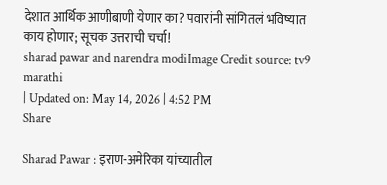देशात आर्थिक आणीबाणी येणार का? पवारांनी सांगितलं भविष्यात काय होणार; सूचक उत्तराची चर्चा!
sharad pawar and narendra modiImage Credit source: tv9 marathi
| Updated on: May 14, 2026 | 4:52 PM
Share

Sharad Pawar : इराण-अमेरिका यांच्यातील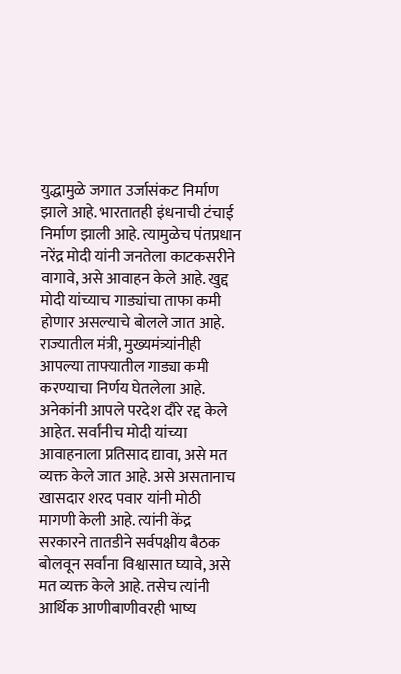युद्धामुळे जगात उर्जासंकट निर्माण झाले आहे. भारतातही इंधनाची टंचाई निर्माण झाली आहे. त्यामुळेच पंतप्रधान नरेंद्र मोदी यांनी जनतेला काटकसरीने वागावे, असे आवाहन केले आहे. खुद्द मोदी यांच्याच गाड्यांचा ताफा कमी होणार असल्याचे बोलले जात आहे. राज्यातील मंत्री, मुख्यमंत्र्यांनीही आपल्या ताफ्यातील गाड्या कमी करण्याचा निर्णय घेतलेला आहे. अनेकांनी आपले परदेश दौरे रद्द केले आहेत. सर्वांनीच मोदी यांच्या आवाहनाला प्रतिसाद द्यावा, असे मत व्यक्त केले जात आहे. असे असतानाच खासदार शरद पवार यांनी मोठी मागणी केली आहे. त्यांनी केंद्र सरकारने तातडीने सर्वपक्षीय बैठक बोलवून सर्वांना विश्वासात घ्यावे, असे मत व्यक्त केले आहे. तसेच त्यांनी आर्थिक आणीबाणीवरही भाष्य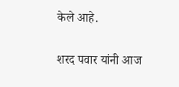केले आहे.

शरद पवार यांनी आज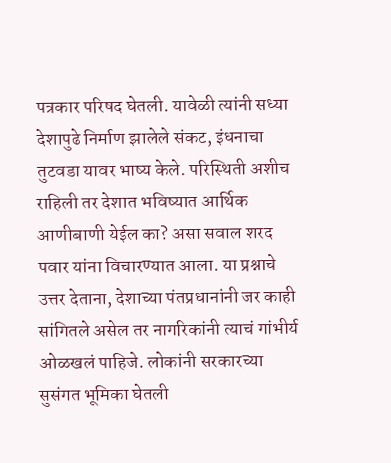पत्रकार परिषद घेतली. यावेळी त्यांनी सध्या देशापुढे निर्माण झालेले संकट, इंधनाचा तुटवडा यावर भाष्य केले. परिस्थिती अशीच राहिली तर देशात भविष्यात आर्थिक आणीबाणी येईल का? असा सवाल शरद पवार यांना विचारण्यात आला. या प्रश्नाचे उत्तर देताना, देशाच्या पंतप्रधानांनी जर काही सांगितले असेल तर नागरिकांनी त्याचं गांभीर्य ओळखलं पाहिजे. लोकांनी सरकारच्या सुसंगत भूमिका घेतली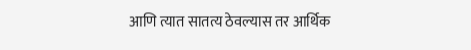आणि त्यात सातत्य ठेवल्यास तर आर्थिक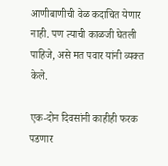आणीबाणीची वेळ कदाचित येणार नाही. पण त्याची काळजी घेतली पाहिजे, असे मत पवार यांनी व्यक्त केले.

एक-दोन दिवसांनी काहीही फरक पडणार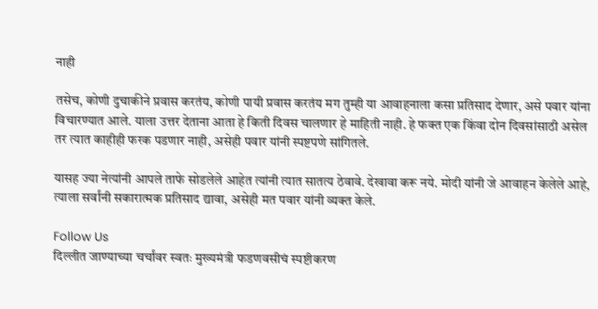नाही

तसेच, कोणी दुचाकीने प्रवास करतंय, कोणी पायी प्रवास करतंय मग तुम्ही या आवाहनाला कसा प्रतिसाद देणार, असे पवार यांना विचारण्यात आले. याला उत्तर देताना आता हे किती दिवस चालणार हे माहिती नाही. हे फक्त एक किंवा दोन दिवसांसाठी असेल तर त्यात काहीही फरक पडणार नाही, असेही पवार यांनी स्पष्टपणे सांगितले.

यासह ज्या नेत्यांनी आपले ताफे सोडलेले आहेत त्यांनी त्यात सातत्य ठेवावे. देखावा करू नये. मोदी यांनी जे आवाहन केलेले आहे, त्याला सर्वांनी सकारात्मक प्रतिसाद द्यावा, असेही मत पवार यांनी व्यक्त केले.

Follow Us
दिल्लीत जाण्याच्या चर्चांवर स्वतः मुख्यमंत्री फडणवसीचं स्पष्टीकरण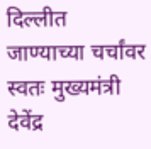दिल्लीत जाण्याच्या चर्चांवर स्वतः मुख्यमंत्री देवेंद्र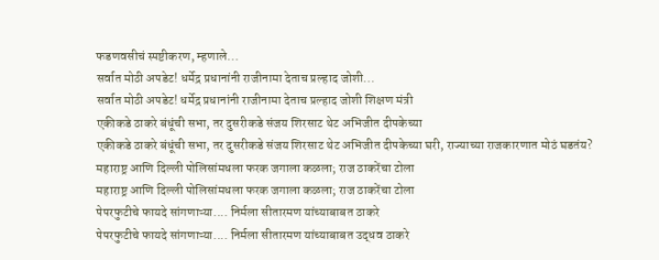फडणवसीचं स्पष्टीकरण, म्हणाले...
सर्वात मोठी अपडेट! धर्मेद्र प्रधानांनी राजीनामा देताच प्रल्हाद जोशी...
सर्वात मोठी अपडेट! धर्मेद्र प्रधानांनी राजीनामा देताच प्रल्हाद जोशी शिक्षण मंत्री
एकीकडे ठाकरे बंधूंची सभा, तर दुसरीकडे संजय शिरसाट थेट अभिजीत दीपकेच्या
एकीकडे ठाकरे बंधूंची सभा, तर दुसरीकडे संजय शिरसाट थेट अभिजीत दीपकेच्या घरी, राज्याच्या राजकारणात मोठं घडतंय?
महाराष्ट्र आणि दिल्ली पोलिसांमधला फरक जगाला कळला; राज ठाकरेंचा टोला
महाराष्ट्र आणि दिल्ली पोलिसांमधला फरक जगाला कळला; राज ठाकरेंचा टोला
पेपरफुटीचे फायदे सांगणाऱ्या.... निर्मला सीतारमण यांच्याबाबत ठाकरे
पेपरफुटीचे फायदे सांगणाऱ्या.... निर्मला सीतारमण यांच्याबाबत उद्धव ठाकरे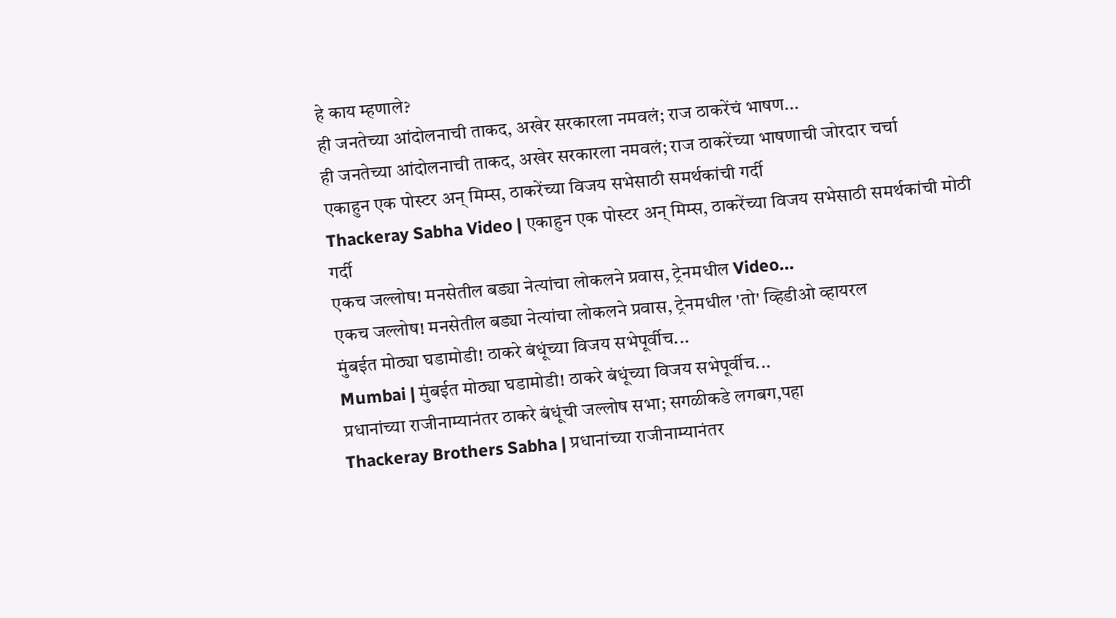हे काय म्हणाले?
ही जनतेच्या आंदोलनाची ताकद, अखेर सरकारला नमवलं; राज ठाकरेंचं भाषण...
ही जनतेच्या आंदोलनाची ताकद, अखेर सरकारला नमवलं; राज ठाकरेंच्या भाषणाची जोरदार चर्चा
एकाहुन एक पोस्टर अन् मिम्स, ठाकरेंच्या विजय सभेसाठी समर्थकांची गर्दी
Thackeray Sabha Video | एकाहुन एक पोस्टर अन् मिम्स, ठाकरेंच्या विजय सभेसाठी समर्थकांची मोठी गर्दी
एकच जल्लोष! मनसेतील बड्या नेत्यांचा लोकलने प्रवास, ट्रेनमधील Video...
एकच जल्लोष! मनसेतील बड्या नेत्यांचा लोकलने प्रवास, ट्रेनमधील 'तो' व्हिडीओ व्हायरल
मुंबईत मोठ्या घडामोडी! ठाकरे बंधूंच्या विजय सभेपूर्वीच...
Mumbai | मुंबईत मोठ्या घडामोडी! ठाकरे बंधूंच्या विजय सभेपूर्वीच...
प्रधानांच्या राजीनाम्यानंतर ठाकरे बंधूंची जल्लोष सभा; सगळीकडे लगबग,पहा
Thackeray Brothers Sabha | प्रधानांच्या राजीनाम्यानंतर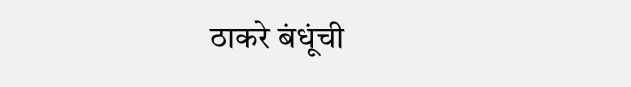ठाकरे बंधूंची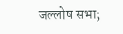जल्लोष सभा;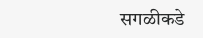सगळीकडे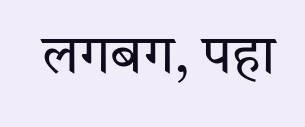लगबग, पहा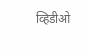व्हिडीओ